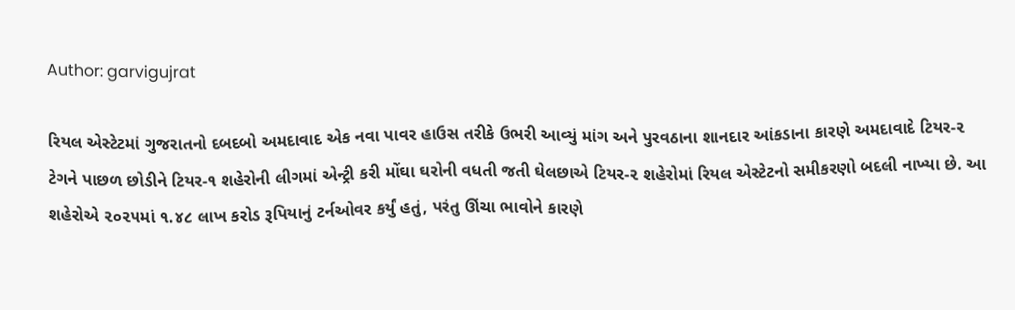Author: garvigujrat

રિયલ એસ્ટેટમાં ગુજરાતનો દબદબો અમદાવાદ એક નવા પાવર હાઉસ તરીકે ઉભરી આવ્યું માંગ અને પુરવઠાના શાનદાર આંકડાના કારણે અમદાવાદે ટિયર-૨ ટેગને પાછળ છોડીને ટિયર-૧ શહેરોની લીગમાં એન્ટ્રી કરી મોંઘા ઘરોની વધતી જતી ઘેલછાએ ટિયર-૨ શહેરોમાં રિયલ એસ્ટેટનો સમીકરણો બદલી નાખ્યા છે. આ શહેરોએ ૨૦૨૫માં ૧.૪૮ લાખ કરોડ રૂપિયાનું ટર્નઓવર કર્યું હતું, પરંતુ ઊંચા ભાવોને કારણે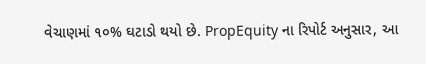વેચાણમાં ૧૦% ઘટાડો થયો છે. PropEquity ના રિપોર્ટ અનુસાર, આ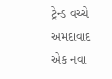ટ્રેન્ડ વચ્ચે અમદાવાદ એક નવા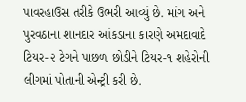પાવરહાઉસ તરીકે ઉભરી આવ્યું છે. માંગ અને પુરવઠાના શાનદાર આંકડાના કારણે અમદાવાદે ટિયર-૨ ટેગને પાછળ છોડીને ટિયર-૧ શહેરોની લીગમાં પોતાની એન્ટ્રી કરી છે.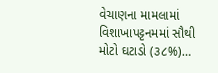વેચાણના મામલામાં વિશાખાપટ્ટનમમાં સૌથી મોટો ઘટાડો (૩૮%)…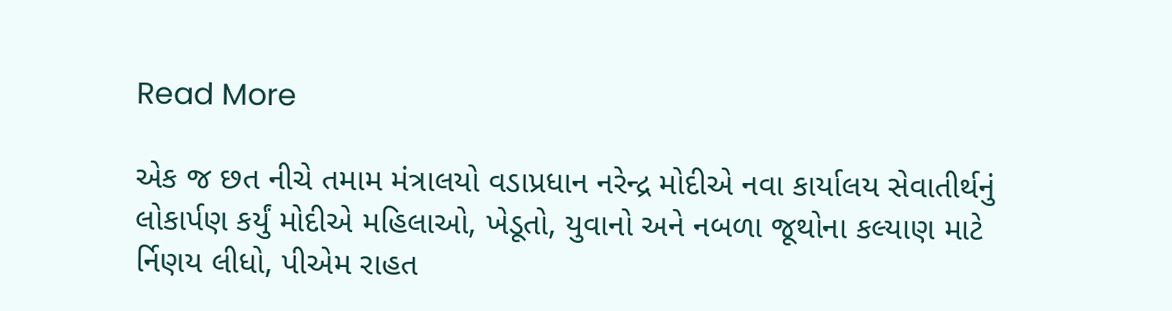Read More

એક જ છત નીચે તમામ મંત્રાલયો વડાપ્રધાન નરેન્દ્ર મોદીએ નવા કાર્યાલય સેવાતીર્થનું લોકાર્પણ કર્યું મોદીએ મહિલાઓ, ખેડૂતો, યુવાનો અને નબળા જૂથોના કલ્યાણ માટે ર્નિણય લીધો, પીએમ રાહત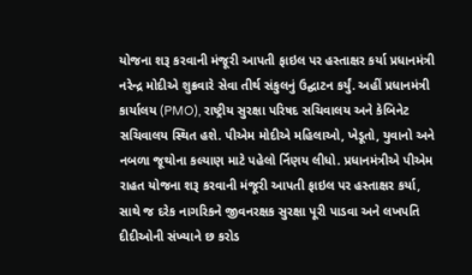યોજના શરૂ કરવાની મંજૂરી આપતી ફાઇલ પર હસ્તાક્ષર કર્યા પ્રધાનમંત્રી નરેન્દ્ર મોદીએ શુક્રવારે સેવા તીર્થ સંકુલનું ઉદ્ઘાટન કર્યું. અહીં પ્રધાનમંત્રી કાર્યાલય (PMO), રાષ્ટ્રીય સુરક્ષા પરિષદ સચિવાલય અને કેબિનેટ સચિવાલય સ્થિત હશે. પીએમ મોદીએ મહિલાઓ, ખેડૂતો, યુવાનો અને નબળા જૂથોના કલ્યાણ માટે પહેલો ર્નિણય લીધો. પ્રધાનમંત્રીએ પીએમ રાહત યોજના શરૂ કરવાની મંજૂરી આપતી ફાઇલ પર હસ્તાક્ષર કર્યા, સાથે જ દરેક નાગરિકને જીવનરક્ષક સુરક્ષા પૂરી પાડવા અને લખપતિ દીદીઓની સંખ્યાને છ કરોડ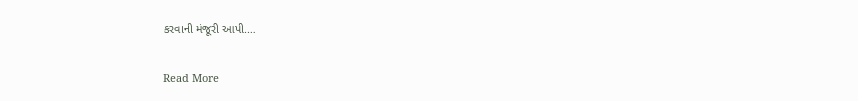કરવાની મંજૂરી આપી.…

Read More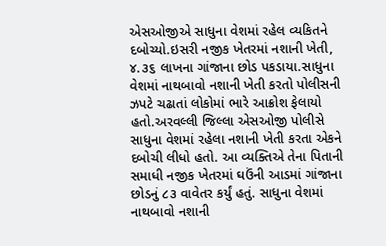એસઓજીએ સાધુના વેશમાં રહેલ વ્યકિતને દબોચ્યો.ઇસરી નજીક ખેતરમાં નશાની ખેતી, ૪.૩૬ લાખના ગાંજાના છોડ પકડાયા.સાધુના વેશમાં નાથબાવો નશાની ખેતી કરતો પોલીસની ઝપટે ચઢાતાં લોકોમાં ભારે આક્રોશ ફેલાયો હતો.અરવલ્લી જિલ્લા એસઓજી પોલીસે સાધુના વેશમાં રહેલા નશાની ખેતી કરતા એકને દબોચી લીધો હતો. આ વ્યક્તિએ તેના પિતાની સમાધી નજીક ખેતરમાં ઘઉંની આડમાં ગાંજાના છોડનું ૮૩ વાવેતર કર્યું હતું. સાધુના વેશમાં નાથબાવો નશાની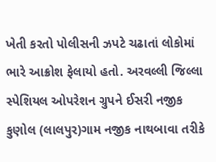ખેતી કરતો પોલીસની ઝપટે ચઢાતાં લોકોમાં ભારે આક્રોશ ફેલાયો હતો. અરવલ્લી જિલ્લા સ્પેશિયલ ઓપરેશન ગ્રુપને ઈસરી નજીક કુણોલ (લાલપુર)ગામ નજીક નાથબાવા તરીકે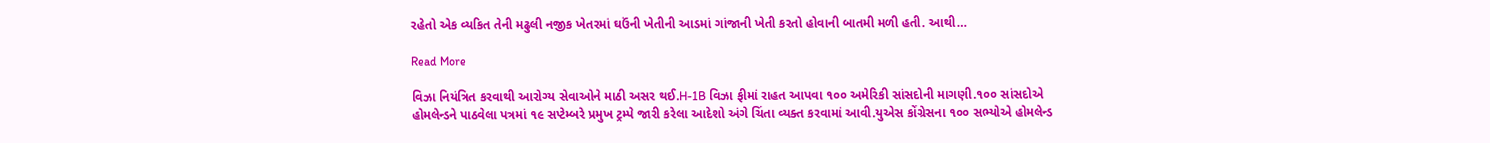રહેતો એક વ્યકિત તેની મઢુલી નજીક ખેતરમાં ઘઉંની ખેતીની આડમાં ગાંજાની ખેતી કરતો હોવાની બાતમી મળી હતી. આથી…

Read More

વિઝા નિયંત્રિત કરવાથી આરોગ્ય સેવાઓને માઠી અસર થઈ.H-1B વિઝા ફીમાં રાહત આપવા ૧૦૦ અમેરિકી સાંસદોની માગણી.૧૦૦ સાંસદોએ હોમલેન્ડને પાઠવેલા પત્રમાં ૧૯ સપ્ટેમ્બરે પ્રમુખ ટ્રમ્પે જારી કરેલા આદેશો અંગે ચિંતા વ્યક્ત કરવામાં આવી.યુએસ કોંગ્રેસના ૧૦૦ સભ્યોએ હોમલેન્ડ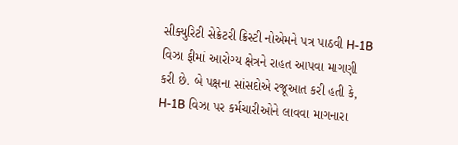સીક્યુરિટી સેક્રેટરી ક્રિસ્ટી નોએમને પત્ર પાઠવી H-1B વિઝા ફીમાં આરોગ્ય ક્ષેત્રને રાહત આપવા માગણી કરી છે. બે પક્ષના સાંસદોએ રજૂઆત કરી હતી કે, H-1B વિઝા પર કર્મચારીઓને લાવવા માગનારા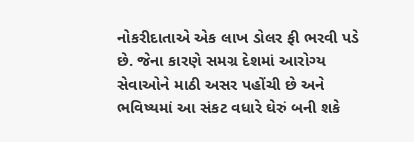નોકરીદાતાએ એક લાખ ડોલર ફી ભરવી પડે છે. જેના કારણે સમગ્ર દેશમાં આરોગ્ય સેવાઓને માઠી અસર પહોંચી છે અને ભવિષ્યમાં આ સંકટ વધારે ઘેરું બની શકે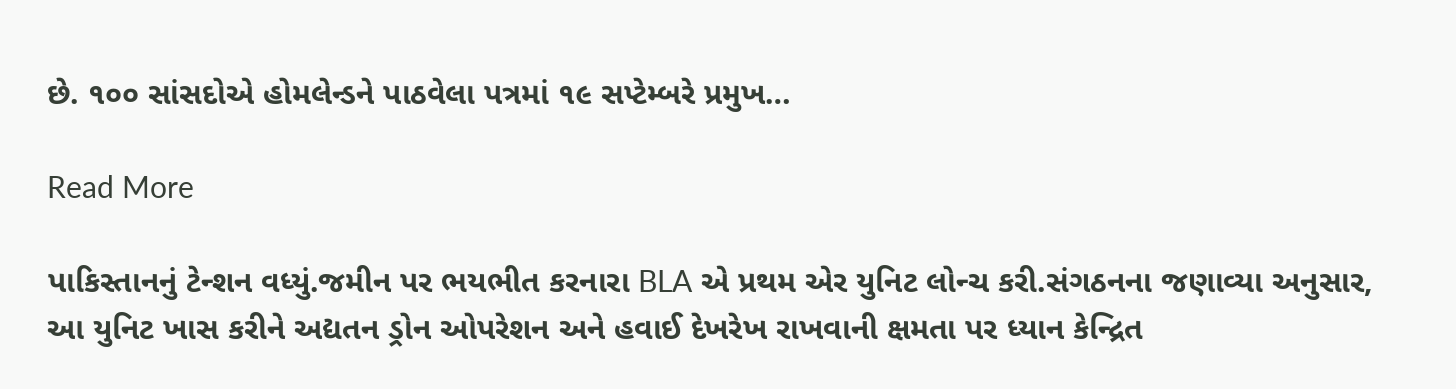છે. ૧૦૦ સાંસદોએ હોમલેન્ડને પાઠવેલા પત્રમાં ૧૯ સપ્ટેમ્બરે પ્રમુખ…

Read More

પાકિસ્તાનનું ટેન્શન વધ્યું.જમીન પર ભયભીત કરનારા BLA એ પ્રથમ એર યુનિટ લોન્ચ કરી.સંગઠનના જણાવ્યા અનુસાર, આ યુનિટ ખાસ કરીને અદ્યતન ડ્રોન ઓપરેશન અને હવાઈ દેખરેખ રાખવાની ક્ષમતા પર ધ્યાન કેન્દ્રિત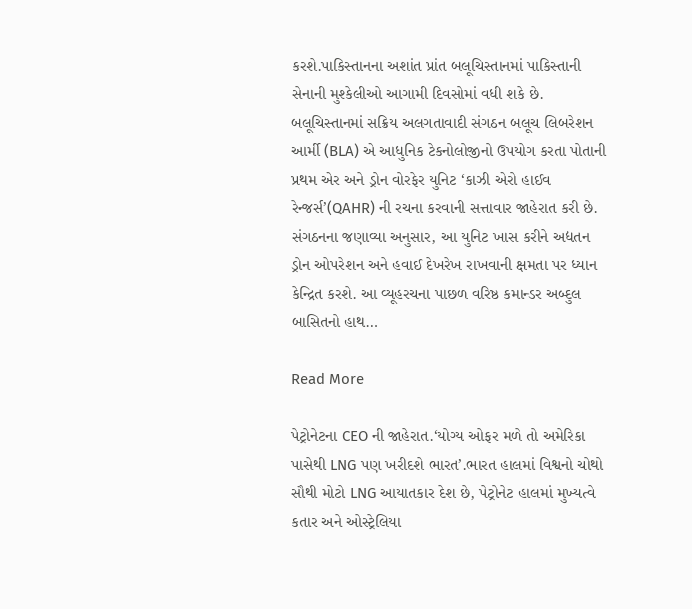કરશે.પાકિસ્તાનના અશાંત પ્રાંત બલૂચિસ્તાનમાં પાકિસ્તાની સેનાની મુશ્કેલીઓ આગામી દિવસોમાં વધી શકે છે. બલૂચિસ્તાનમાં સક્રિય અલગતાવાદી સંગઠન બલૂચ લિબરેશન આર્મી (BLA) એ આધુનિક ટેકનોલોજીનો ઉપયોગ કરતા પોતાની પ્રથમ એર અને ડ્રોન વોરફેર યુનિટ ‘કાઝી એરો હાઈવ રેન્જર્સ’(QAHR) ની રચના કરવાની સત્તાવાર જાહેરાત કરી છે. સંગઠનના જણાવ્યા અનુસાર, આ યુનિટ ખાસ કરીને અદ્યતન ડ્રોન ઓપરેશન અને હવાઈ દેખરેખ રાખવાની ક્ષમતા પર ધ્યાન કેન્દ્રિત કરશે. આ વ્યૂહરચના પાછળ વરિષ્ઠ કમાન્ડર અબ્દુલ બાસિતનો હાથ…

Read More

પેટ્રોનેટના CEO ની જાહેરાત.‘યોગ્ય ઓફર મળે તો અમેરિકા પાસેથી LNG પણ ખરીદશે ભારત’.ભારત હાલમાં વિશ્વનો ચોથો સૌથી મોટો LNG આયાતકાર દેશ છે, પેટ્રોનેટ હાલમાં મુખ્યત્વે કતાર અને ઓસ્ટ્રેલિયા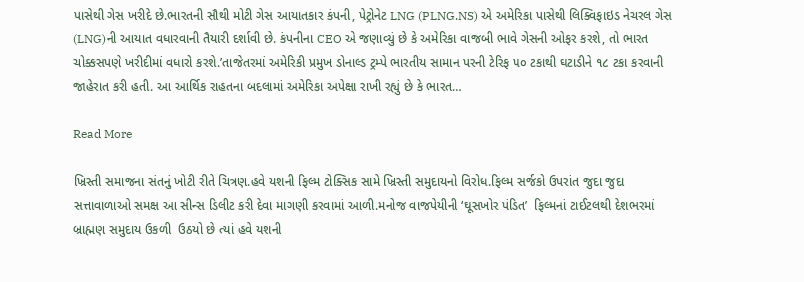પાસેથી ગેસ ખરીદે છે.ભારતની સૌથી મોટી ગેસ આયાતકાર કંપની, પેટ્રોનેટ LNG (PLNG.NS) એ અમેરિકા પાસેથી લિક્વિફાઇડ નેચરલ ગેસ (LNG)ની આયાત વધારવાની તૈયારી દર્શાવી છે. કંપનીના CEO એ જણાવ્યું છે કે અમેરિકા વાજબી ભાવે ગેસની ઓફર કરશે, તો ભારત ચોક્કસપણે ખરીદીમાં વધારો કરશે.’તાજેતરમાં અમેરિકી પ્રમુખ ડોનાલ્ડ ટ્રમ્પે ભારતીય સામાન પરની ટેરિફ ૫૦ ટકાથી ઘટાડીને ૧૮ ટકા કરવાની જાહેરાત કરી હતી. આ આર્થિક રાહતના બદલામાં અમેરિકા અપેક્ષા રાખી રહ્યું છે કે ભારત…

Read More

ખ્રિસ્તી સમાજના સંતનું ખોટી રીતે ચિત્રણ.હવે યશની ફિલ્મ ટોક્સિક સામે ખ્રિસ્તી સમુદાયનો વિરોધ.ફિલ્મ સર્જકો ઉપરાંત જુદા જુદા સત્તાવાળાઓ સમક્ષ આ સીન્સ ડિલીટ કરી દેવા માગણી કરવામાં આળી.મનોજ વાજપેયીની ‘ઘૂસખોર પંડિત’  ફિલ્મનાં ટાઈટલથી દેશભરમાં બ્રાહ્મણ સમુદાય ઉકળી  ઉઠયો છે ત્યાં હવે યશની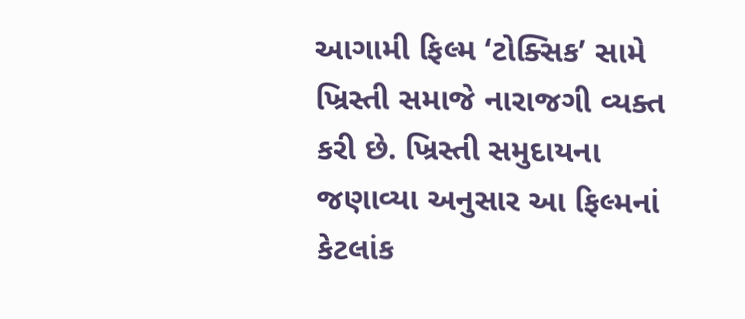આગામી ફિલ્મ ‘ટોક્સિક’ સામે ખ્રિસ્તી સમાજે નારાજગી વ્યક્ત કરી છે. ખ્રિસ્તી સમુદાયના જણાવ્યા અનુસાર આ ફિલ્મનાં કેટલાંક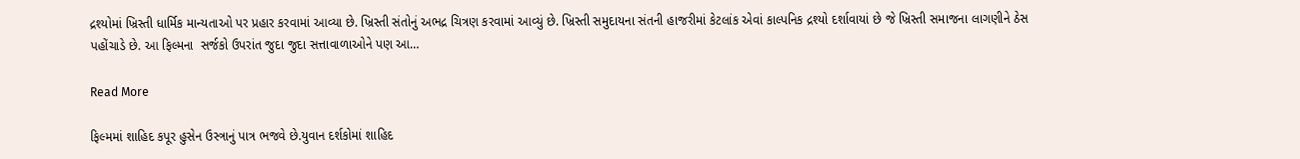દ્રશ્યોમાં ખ્રિસ્તી ધાર્મિક માન્યતાઓ પર પ્રહાર કરવામાં આવ્યા છે. ખ્રિસ્તી સંતોનું અભદ્ર ચિત્રણ કરવામાં આવ્યું છે. ખ્રિસ્તી સમુદાયના સંતની હાજરીમાં કેટલાંક એવાં કાલ્પનિક દ્રશ્યો દર્શાવાયાં છે જે ખ્રિસ્તી સમાજના લાગણીને ઠેસ પહોંચાડે છે. આ ફિલ્મના  સર્જકો ઉપરાંત જુદા જુદા સત્તાવાળાઓને પણ આ…

Read More

ફિલ્મમાં શાહિદ કપૂર હુસેન ઉસ્ત્રાનું પાત્ર ભજવે છે.યુવાન દર્શકોમાં શાહિદ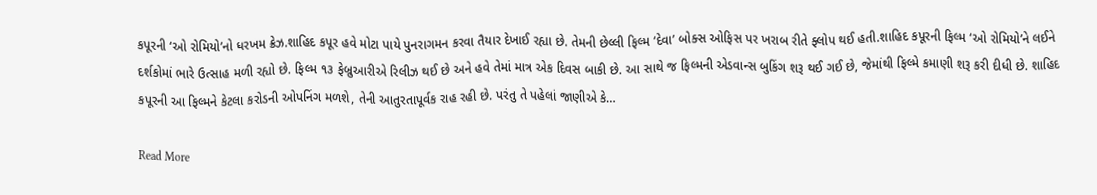કપૂરની ‘ઓ રોમિયો’નો ધરખમ ક્રેઝ.શાહિદ કપૂર હવે મોટા પાયે પુનરાગમન કરવા તૈયાર દેખાઈ રહ્યા છે. તેમની છેલ્લી ફિલ્મ ‘દેવા’ બોક્સ ઓફિસ પર ખરાબ રીતે ફ્લોપ થઈ હતી.શાહિદ કપૂરની ફિલ્મ ‘ઓ રોમિયો’ને લઈને દર્શકોમાં ભારે ઉત્સાહ મળી રહ્યો છે. ફિલ્મ ૧૩ ફેબ્રુઆરીએ રિલીઝ થઈ છે અને હવે તેમાં માત્ર એક દિવસ બાકી છે. આ સાથે જ ફિલ્મની એડવાન્સ બુકિંગ શરૂ થઈ ગઈ છે, જેમાંથી ફિલ્મે કમાણી શરૂ કરી દીધી છે. શાહિદ કપૂરની આ ફિલ્મને કેટલા કરોડની ઓપનિંગ મળશે, તેની આતુરતાપૂર્વક રાહ રહી છે. પરંતુ તે પહેલાં જાણીએ કે…

Read More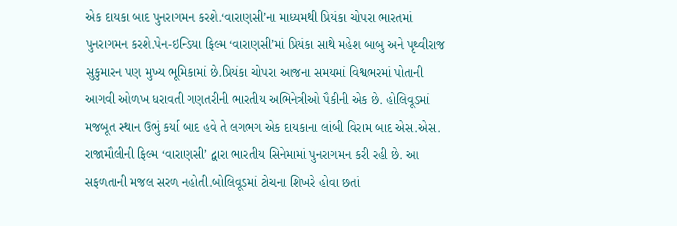એક દાયકા બાદ પુનરાગમન કરશે.‘વારાણસી’ના માધ્યમથી પ્રિયંકા ચોપરા ભારતમાં પુનરાગમન કરશે.પેન-ઇન્ડિયા ફિલ્મ ‘વારાણસી’માં પ્રિયંકા સાથે મહેશ બાબુ અને પૃથ્વીરાજ સુકુમારન પણ મુખ્ય ભૂમિકામાં છે.પ્રિયંકા ચોપરા આજના સમયમાં વિશ્વભરમાં પોતાની આગવી ઓળખ ધરાવતી ગણતરીની ભારતીય અભિનેત્રીઓ પૈકીની એક છે. હોલિવૂડમાં મજબૂત સ્થાન ઉભું કર્યા બાદ હવે તે લગભગ એક દાયકાના લાંબી વિરામ બાદ એસ.એસ. રાજામૌલીની ફિલ્મ ‘વારાણસી’ દ્વારા ભારતીય સિનેમામાં પુનરાગમન કરી રહી છે. આ સફળતાની મજલ સરળ નહોતી.બોલિવૂડમાં ટોચના શિખરે હોવા છતાં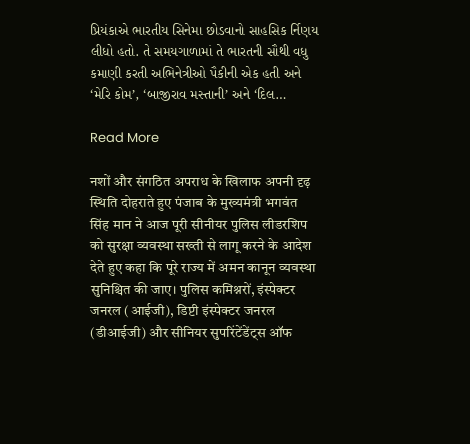પ્રિયંકાએ ભારતીય સિનેમા છોડવાનો સાહસિક ર્નિણય લીધો હતો. તે સમયગાળામાં તે ભારતની સૌથી વધુ કમાણી કરતી અભિનેત્રીઓ પૈકીની એક હતી અને ‘મેરિ કોમ’, ‘બાજીરાવ મસ્તાની’ અને ‘દિલ…

Read More

नशों और संगठित अपराध के खिलाफ अपनी दृढ़ स्थिति दोहराते हुए पंजाब के मुख्यमंत्री भगवंत सिंह मान ने आज पूरी सीनीयर पुलिस लीडरशिप को सुरक्षा व्यवस्था सख्ती से लागू करने के आदेश देते हुए कहा कि पूरे राज्य में अमन कानून व्यवस्था सुनिश्चित की जाए। पुलिस कमिश्नरों, इंस्पेक्टर जनरल (आईजी), डिप्टी इंस्पेक्टर जनरल (डीआईजी) और सीनियर सुपरिंटेंडेंट्स ऑफ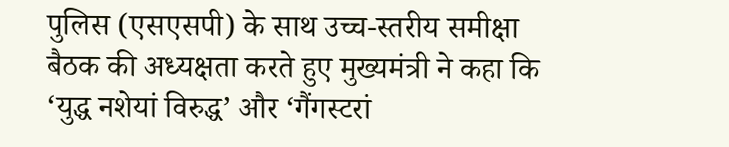पुलिस (एसएसपी) के साथ उच्च-स्तरीय समीक्षा बैठक की अध्यक्षता करते हुए मुख्यमंत्री ने कहा कि ‘युद्ध नशेयां विरुद्ध’ और ‘गैंगस्टरां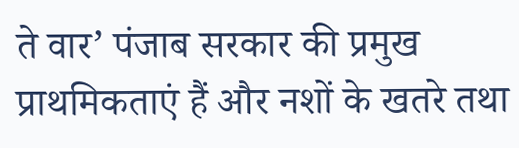ते वार’ पंजाब सरकार की प्रमुख प्राथमिकताएं हैं और नशों के खतरे तथा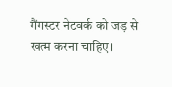गैंगस्टर नेटवर्क को जड़ से खत्म करना चाहिए।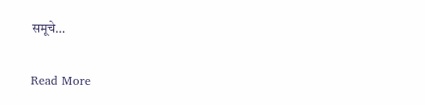समूचे…

Read More